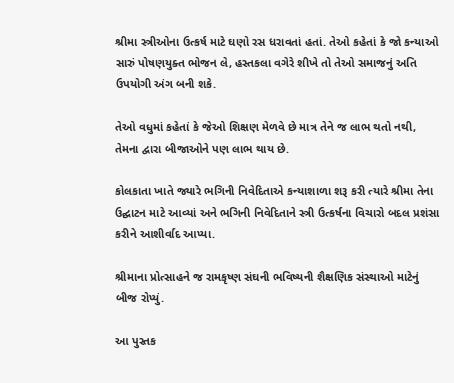શ્રીમા સ્ત્રીઓના ઉત્કર્ષ માટે ઘણો રસ ધરાવતાં હતાં. તેઓ કહેતાં કે જો કન્યાઓ સારું પોષણયુક્ત ભોજન લે, હસ્તકલા વગેરે શીખે તો તેઓ સમાજનું અતિ ઉપયોગી અંગ બની શકે.

તેઓ વધુમાં કહેતાં કે જેઓ શિક્ષણ મેળવે છે માત્ર તેને જ લાભ થતો નથી, તેમના દ્વારા બીજાઓને પણ લાભ થાય છે.

કોલકાતા ખાતે જ્યારે ભગિની નિવેદિતાએ કન્યાશાળા શરૂ કરી ત્યારે શ્રીમા તેના ઉદ્ઘાટન માટે આવ્યાં અને ભગિની નિવેદિતાને સ્ત્રી ઉત્કર્ષના વિચારો બદલ પ્રશંસા કરીને આશીર્વાદ આપ્યા.

શ્રીમાના પ્રોત્સાહને જ રામકૃષ્ણ સંઘની ભવિષ્યની શૈક્ષણિક સંસ્થાઓ માટેનું બીજ રોપ્યું.

આ પુસ્તક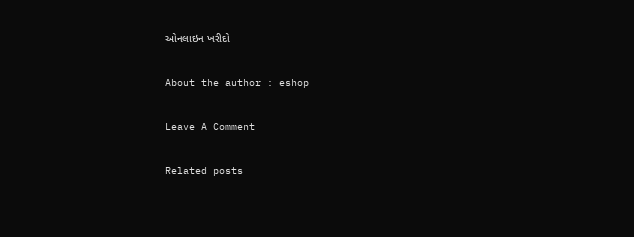ઓનલાઇન ખરીદો

About the author : eshop

Leave A Comment

Related posts